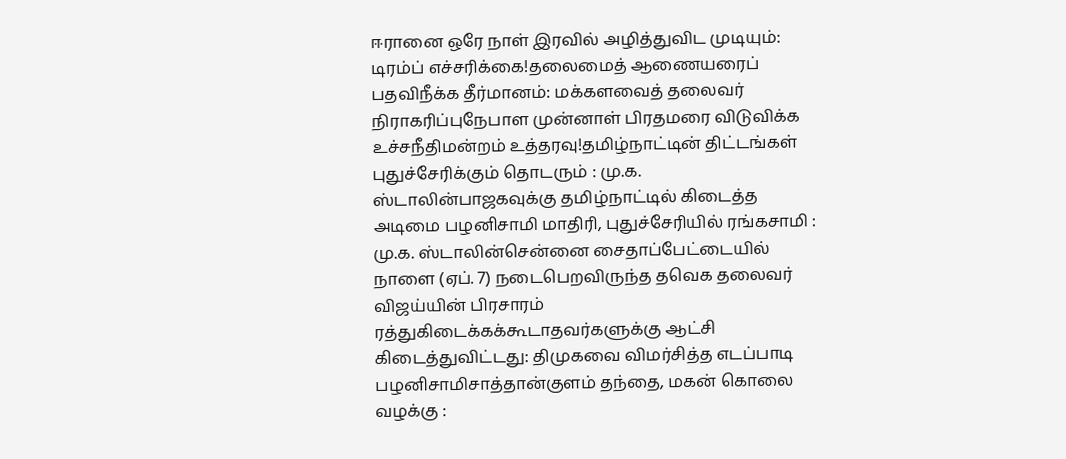ஈரானை ஒரே நாள் இரவில் அழித்துவிட முடியும்: டிரம்ப் எச்சரிக்கை!தலைமைத் ஆணையரைப் பதவிநீக்க தீர்மானம்: மக்களவைத் தலைவர் நிராகரிப்புநேபாள முன்னாள் பிரதமரை விடுவிக்க உச்சநீதிமன்றம் உத்தரவு!தமிழ்நாட்டின் திட்டங்கள் புதுச்சேரிக்கும் தொடரும் : மு.க. ஸ்டாலின்பாஜகவுக்கு தமிழ்நாட்டில் கிடைத்த அடிமை பழனிசாமி மாதிரி, புதுச்சேரியில் ரங்கசாமி : மு.க. ஸ்டாலின்சென்னை சைதாப்பேட்டையில் நாளை (ஏப். 7) நடைபெறவிருந்த தவெக தலைவர் விஜய்யின் பிரசாரம் ரத்துகிடைக்கக்கூடாதவர்களுக்கு ஆட்சி கிடைத்துவிட்டது: திமுகவை விமர்சித்த எடப்பாடி பழனிசாமிசாத்தான்குளம் தந்தை, மகன் கொலை வழக்கு :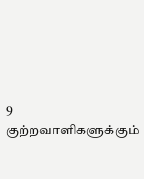9 குற்றவாளிகளுக்கும்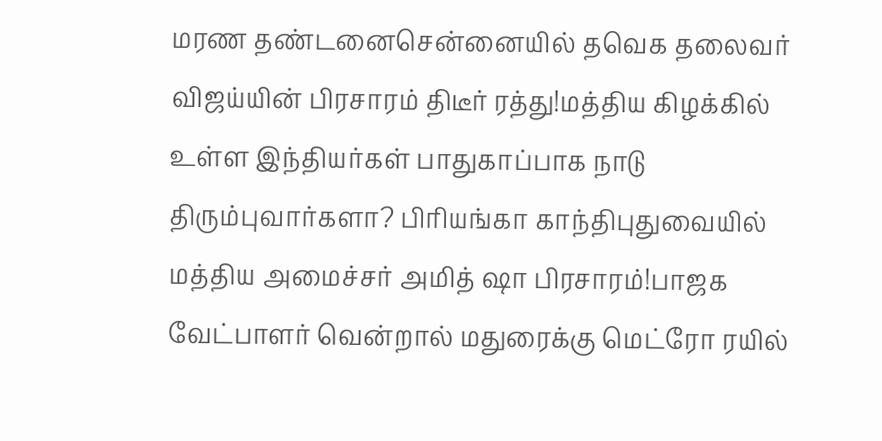மரண தண்டனைசென்னையில் தவெக தலைவர் விஜய்யின் பிரசாரம் திடீர் ரத்து!மத்திய கிழக்கில் உள்ள இந்தியர்கள் பாதுகாப்பாக நாடு திரும்புவார்களா? பிரியங்கா காந்திபுதுவையில் மத்திய அமைச்சர் அமித் ஷா பிரசாரம்!பாஜக வேட்பாளர் வென்றால் மதுரைக்கு மெட்ரோ ரயில்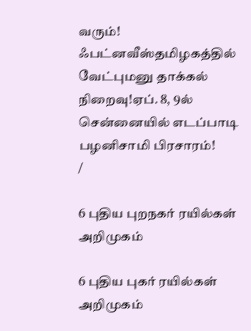வரும்! ஃபட்னவீஸ்தமிழகத்தில் வேட்புமனு தாக்கல் நிறைவு!ஏப். 8, 9ல் சென்னையில் எடப்பாடி பழனிசாமி பிரசாரம்!
/

6 புதிய புறநகர் ரயில்கள் அறிமுகம்

6 புதிய புகர் ரயில்கள் அறிமுகம்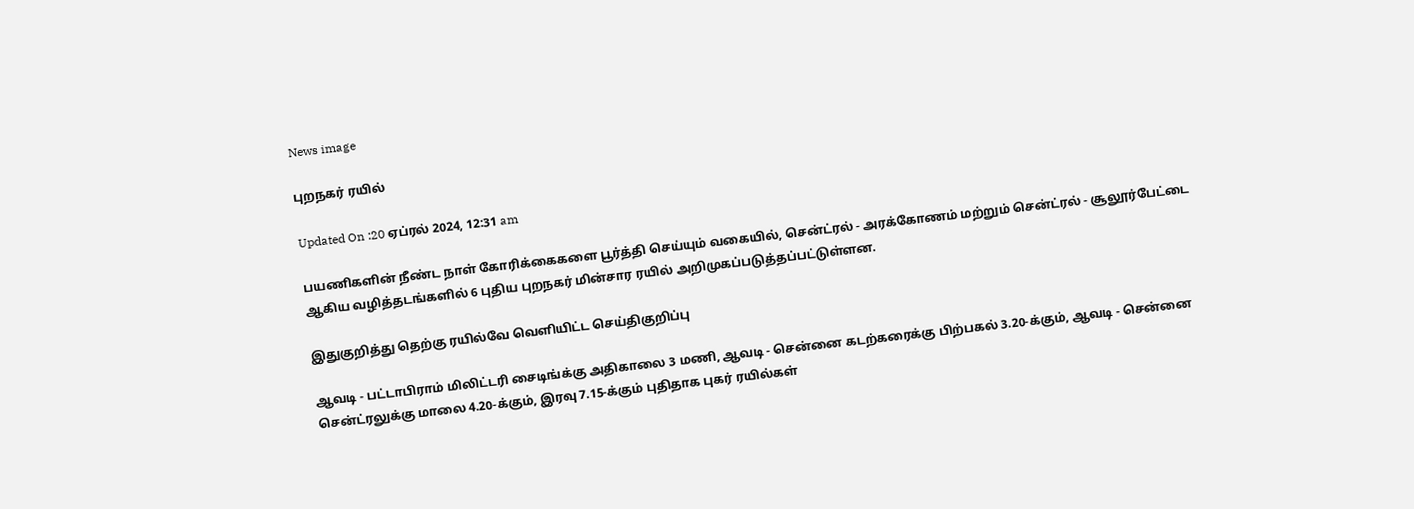News image

புறநகர் ரயில்

Updated On :20 ஏப்ரல் 2024, 12:31 am

பயணிகளின் நீண்ட நாள் கோரிக்கைகளை பூர்த்தி செய்யும் வகையில், சென்ட்ரல் - அரக்கோணம் மற்றும் சென்ட்ரல் - சூலூர்பேட்டை ஆகிய வழித்தடங்களில் 6 புதிய புறநகர் மின்சார ரயில் அறிமுகப்படுத்தப்பட்டுள்ளன.

இதுகுறித்து தெற்கு ரயில்வே வெளியிட்ட செய்திகுறிப்பு

ஆவடி - பட்டாபிராம் மிலிட்டரி சைடிங்க்கு அதிகாலை 3 மணி, ஆவடி - சென்னை கடற்கரைக்கு பிற்பகல் 3.20-க்கும், ஆவடி - சென்னை சென்ட்ரலுக்கு மாலை 4.20-க்கும், இரவு 7.15-க்கும் புதிதாக புகர் ரயில்கள்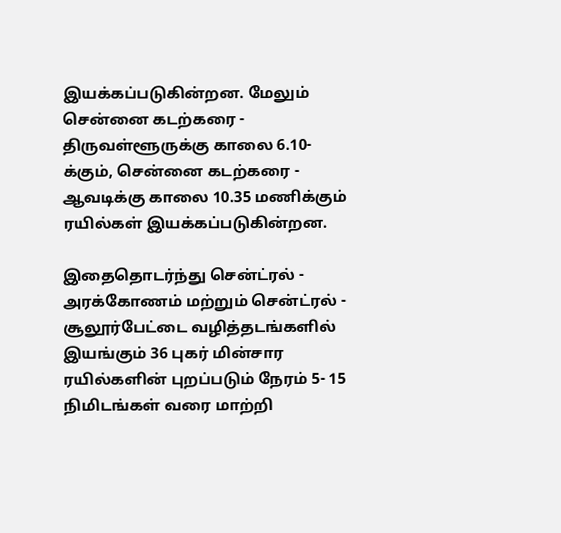இயக்கப்படுகின்றன. மேலும் சென்னை கடற்கரை - திருவள்ளூருக்கு காலை 6.10-க்கும், சென்னை கடற்கரை - ஆவடிக்கு காலை 10.35 மணிக்கும் ரயில்கள் இயக்கப்படுகின்றன.

இதைதொடர்ந்து சென்ட்ரல் - அரக்கோணம் மற்றும் சென்ட்ரல் - சூலூர்பேட்டை வழித்தடங்களில் இயங்கும் 36 புகர் மின்சார ரயில்களின் புறப்படும் நேரம் 5- 15 நிமிடங்கள் வரை மாற்றி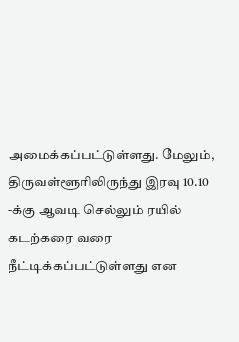அமைக்கப்பட்டுள்ளது. மேலும், திருவள்ளூரிலிருந்து இரவு 10.10 -க்கு ஆவடி செல்லும் ரயில் கடற்கரை வரை நீட்டிக்கப்பட்டுள்ளது என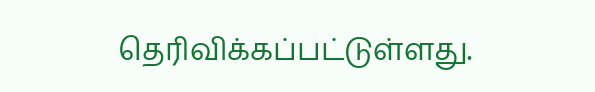தெரிவிக்கப்பட்டுள்ளது.